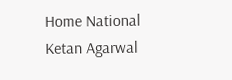Home National Ketan Agarwal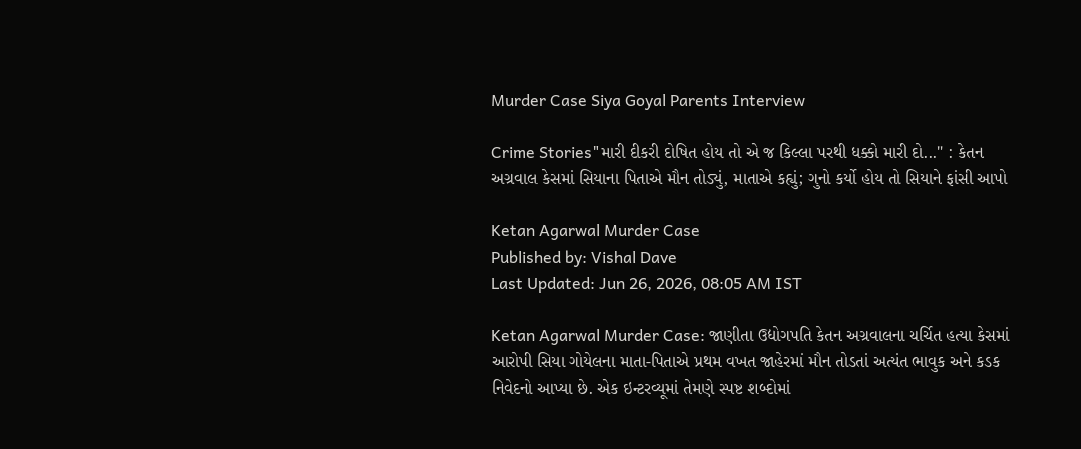Murder Case Siya Goyal Parents Interview

Crime Stories"મારી દીકરી દોષિત હોય તો એ જ કિલ્લા પરથી ધક્કો મારી દો..." : કેતન અગ્રવાલ કેસમાં સિયાના પિતાએ મૌન તોડ્યું, માતાએ કહ્યું; ગુનો કર્યો હોય તો સિયાને ફાંસી આપો

Ketan Agarwal Murder Case
Published by: Vishal Dave
Last Updated: Jun 26, 2026, 08:05 AM IST

Ketan Agarwal Murder Case: જાણીતા ઉદ્યોગપતિ કેતન અગ્રવાલના ચર્ચિત હત્યા કેસમાં આરોપી સિયા ગોયેલના માતા-પિતાએ પ્રથમ વખત જાહેરમાં મૌન તોડતાં અત્યંત ભાવુક અને કડક નિવેદનો આપ્યા છે. એક ઇન્ટરવ્યૂમાં તેમણે સ્પષ્ટ શબ્દોમાં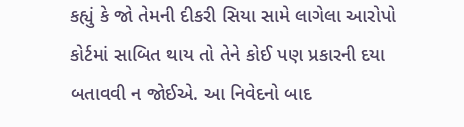કહ્યું કે જો તેમની દીકરી સિયા સામે લાગેલા આરોપો કોર્ટમાં સાબિત થાય તો તેને કોઈ પણ પ્રકારની દયા બતાવવી ન જોઈએ. આ નિવેદનો બાદ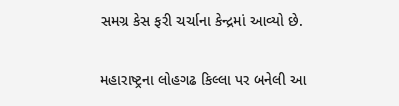સમગ્ર કેસ ફરી ચર્ચાના કેન્દ્રમાં આવ્યો છે.

મહારાષ્ટ્રના લોહગઢ કિલ્લા પર બનેલી આ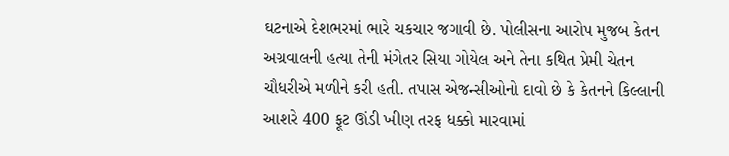ઘટનાએ દેશભરમાં ભારે ચકચાર જગાવી છે. પોલીસના આરોપ મુજબ કેતન અગ્રવાલની હત્યા તેની મંગેતર સિયા ગોયેલ અને તેના કથિત પ્રેમી ચેતન ચૌધરીએ મળીને કરી હતી. તપાસ એજન્સીઓનો દાવો છે કે કેતનને કિલ્લાની આશરે 400 ફૂટ ઊંડી ખીણ તરફ ધક્કો મારવામાં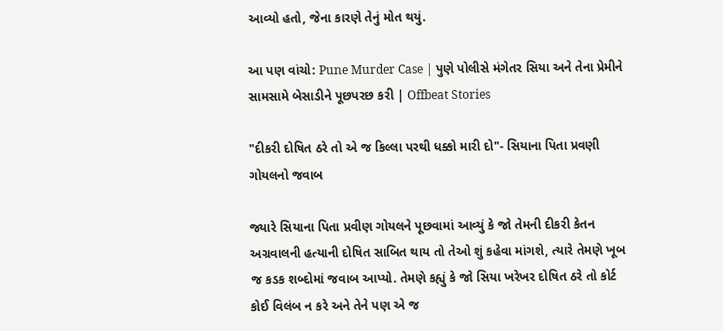આવ્યો હતો, જેના કારણે તેનું મોત થયું.

આ પણ વાંચો: Pune Murder Case | પુણે પોલીસે મંગેતર સિયા અને તેના પ્રેમીને સામસામે બેસાડીને પૂછપરછ કરી | Offbeat Stories

"દીકરી દોષિત ઠરે તો એ જ કિલ્લા પરથી ધક્કો મારી દો"- સિયાના પિતા પ્રવણી ગોયલનો જવાબ

જ્યારે સિયાના પિતા પ્રવીણ ગોયલને પૂછવામાં આવ્યું કે જો તેમની દીકરી કેતન અગ્રવાલની હત્યાની દોષિત સાબિત થાય તો તેઓ શું કહેવા માંગશે, ત્યારે તેમણે ખૂબ જ કડક શબ્દોમાં જવાબ આપ્યો. તેમણે કહ્યું કે જો સિયા ખરેખર દોષિત ઠરે તો કોર્ટ કોઈ વિલંબ ન કરે અને તેને પણ એ જ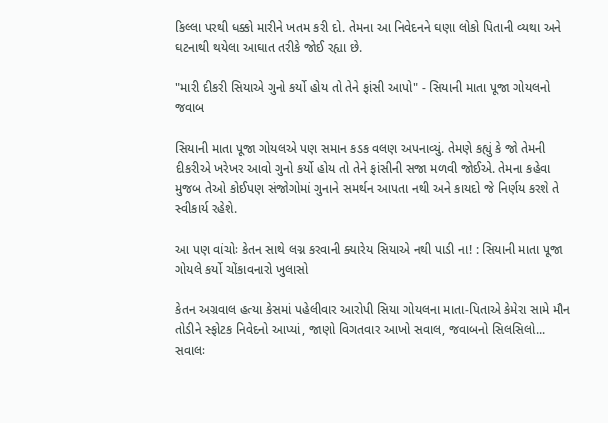કિલ્લા પરથી ધક્કો મારીને ખતમ કરી દો. તેમના આ નિવેદનને ઘણા લોકો પિતાની વ્યથા અને ઘટનાથી થયેલા આઘાત તરીકે જોઈ રહ્યા છે.

"મારી દીકરી સિયાએ ગુનો કર્યો હોય તો તેને ફાંસી આપો" - સિયાની માતા પૂજા ગોયલનો જવાબ

સિયાની માતા પૂજા ગોયલએ પણ સમાન કડક વલણ અપનાવ્યું. તેમણે કહ્યું કે જો તેમની દીકરીએ ખરેખર આવો ગુનો કર્યો હોય તો તેને ફાંસીની સજા મળવી જોઈએ. તેમના કહેવા મુજબ તેઓ કોઈપણ સંજોગોમાં ગુનાને સમર્થન આપતા નથી અને કાયદો જે નિર્ણય કરશે તે સ્વીકાર્ય રહેશે.

આ પણ વાંચોઃ કેતન સાથે લગ્ન કરવાની ક્યારેય સિયાએ નથી પાડી ના! : સિયાની માતા પૂજા ગોયલે કર્યો ચોંકાવનારો ખુલાસો

કેતન અગ્રવાલ હત્યા કેસમાં પહેલીવાર આરોપી સિયા ગોયલના માતા-પિતાએ કેમેરા સામે મૌન તોડીને સ્ફોટક નિવેદનો આપ્યાં, જાણો વિગતવાર આખો સવાલ, જવાબનો સિલસિલો...
સવાલઃ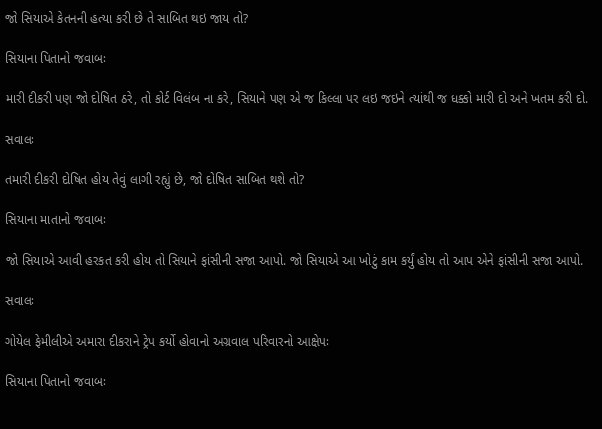જો સિયાએ કેતનની હત્યા કરી છે તે સાબિત થઇ જાય તો?

સિયાના પિતાનો જવાબઃ

મારી દીકરી પણ જો દોષિત ઠરે, તો કોર્ટ વિલંબ ના કરે, સિયાને પણ એ જ કિલ્લા પર લઇ જઇને ત્યાંથી જ ધક્કો મારી દો અને ખતમ કરી દો.

સવાલઃ

તમારી દીકરી દોષિત હોય તેવું લાગી રહ્યું છે, જો દોષિત સાબિત થશે તો?

સિયાના માતાનો જવાબઃ

જો સિયાએ આવી હરકત કરી હોય તો સિયાને ફાંસીની સજા આપો. જો સિયાએ આ ખોટું કામ કર્યું હોય તો આપ એને ફાંસીની સજા આપો.

સવાલઃ

ગોયેલ ફેમીલીએ અમારા દીકરાને ટ્રેપ કર્યો હોવાનો અગ્રવાલ પરિવારનો આક્ષેપઃ

સિયાના પિતાનો જવાબઃ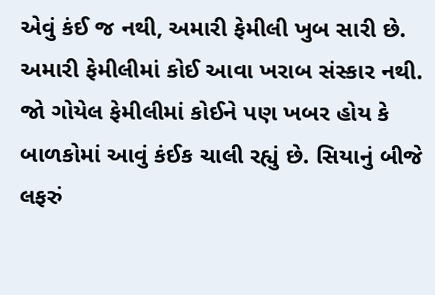એવું કંઈ જ નથી, અમારી ફેમીલી ખુબ સારી છે. અમારી ફેમીલીમાં કોઈ આવા ખરાબ સંસ્કાર નથી. જો ગોયેલ ફેમીલીમાં કોઈને પણ ખબર હોય કે બાળકોમાં આવું કંઈક ચાલી રહ્યું છે. સિયાનું બીજે લફરું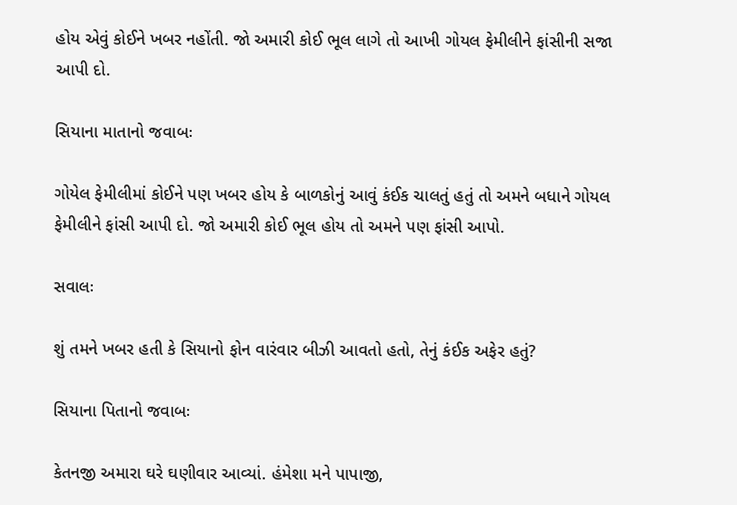હોય એવું કોઈને ખબર નહોંતી. જો અમારી કોઈ ભૂલ લાગે તો આખી ગોયલ ફેમીલીને ફાંસીની સજા આપી દો.

સિયાના માતાનો જવાબઃ

ગોયેલ ફેમીલીમાં કોઈને પણ ખબર હોય કે બાળકોનું આવું કંઈક ચાલતું હતું તો અમને બધાને ગોયલ ફેમીલીને ફાંસી આપી દો. જો અમારી કોઈ ભૂલ હોય તો અમને પણ ફાંસી આપો.

સવાલઃ

શું તમને ખબર હતી કે સિયાનો ફોન વારંવાર બીઝી આવતો હતો, તેનું કંઈક અફેર હતું?

સિયાના પિતાનો જવાબઃ

કેતનજી અમારા ઘરે ઘણીવાર આવ્યાં. હંમેશા મને પાપાજી,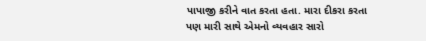પાપાજી કરીને વાત કરતા હતા. મારા દીકરા કરતા પણ મારી સાથે એમનો વ્યવહાર સારો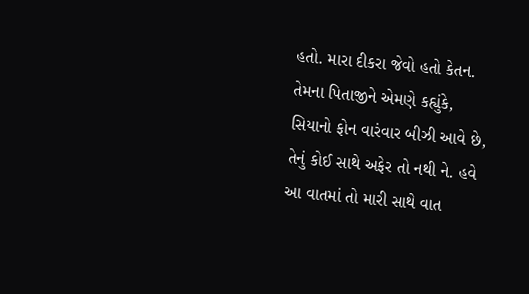હતો. મારા દીકરા જેવો હતો કેતન. તેમના પિતાજીને એમણે કહ્યુંકે, સિયાનો ફોન વારંવાર બીઝી આવે છે, તેનું કોઈ સાથે અફેર તો નથી ને. હવે આ વાતમાં તો મારી સાથે વાત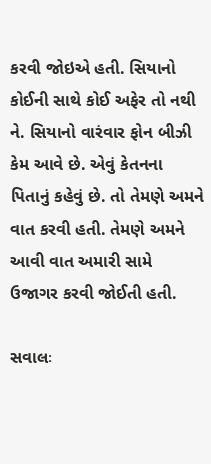કરવી જોઇએ હતી. સિયાનો કોઈની સાથે કોઈ અફેર તો નથી ને. સિયાનો વારંવાર ફોન બીઝી કેમ આવે છે. એવું કેતનના પિતાનું કહેવું છે. તો તેમણે અમને વાત કરવી હતી. તેમણે અમને આવી વાત અમારી સામે ઉજાગર કરવી જોઈતી હતી.

સવાલઃ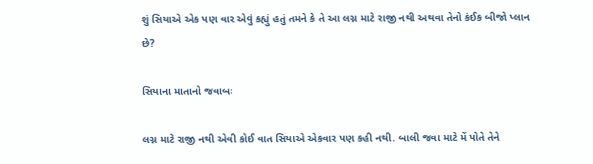શું સિયાએ એક પણ વાર એવું કહ્યું હતું તમને કે તે આ લગ્ન માટે રાજી નથી અથવા તેનો કંઈક બીજો પ્લાન છે?

સિયાના માતાનો જવાબઃ

લગ્ન માટે રાજી નથી એવી કોઈ વાત સિયાએ એકવાર પણ કહી નથી. બાલી જવા માટે મેં પોતે તેને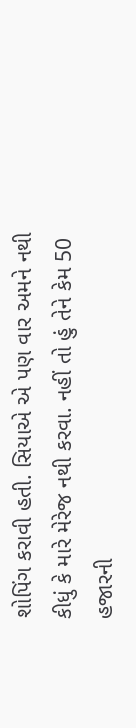શોપિંગ કરાવી હતી. સિયાએ એ પણ વાર અમને નથી કીધું કે મારે મેરેજ નથી કરવા. નહીં તો હું તેને કેમ 50 હજારની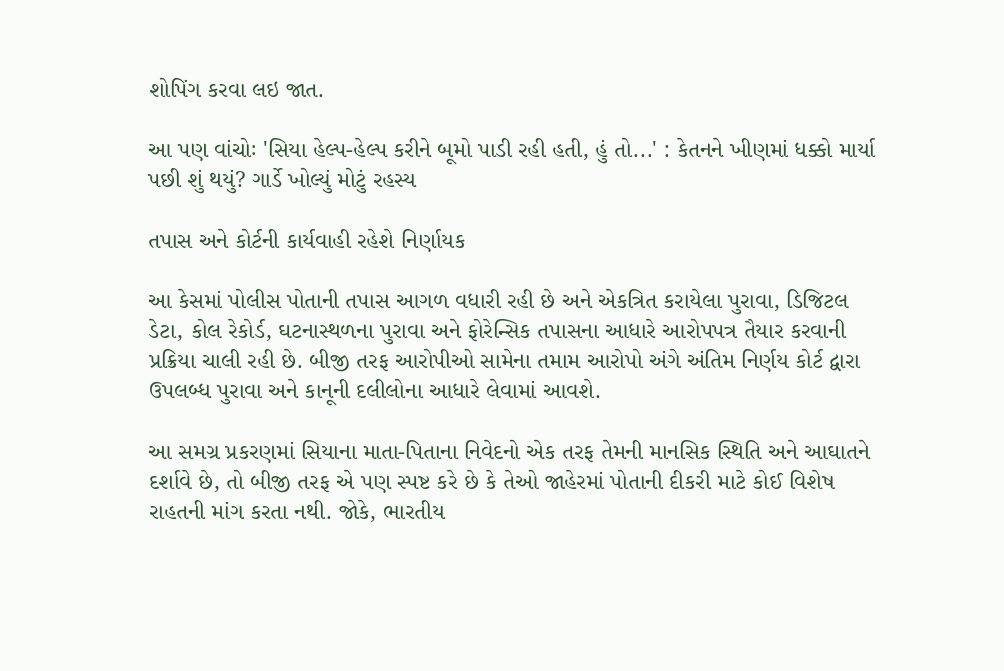શોપિંગ કરવા લઇ જાત.

આ પણ વાંચોઃ 'સિયા હેલ્પ-હેલ્પ કરીને બૂમો પાડી રહી હતી, હું તો...' : કેતનને ખીણમાં ધક્કો માર્યા પછી શું થયું? ગાર્ડે ખોલ્યું મોટું રહસ્ય

તપાસ અને કોર્ટની કાર્યવાહી રહેશે નિર્ણાયક

આ કેસમાં પોલીસ પોતાની તપાસ આગળ વધારી રહી છે અને એકત્રિત કરાયેલા પુરાવા, ડિજિટલ ડેટા, કોલ રેકોર્ડ, ઘટનાસ્થળના પુરાવા અને ફોરેન્સિક તપાસના આધારે આરોપપત્ર તૈયાર કરવાની પ્રક્રિયા ચાલી રહી છે. બીજી તરફ આરોપીઓ સામેના તમામ આરોપો અંગે અંતિમ નિર્ણય કોર્ટ દ્વારા ઉપલબ્ધ પુરાવા અને કાનૂની દલીલોના આધારે લેવામાં આવશે.

આ સમગ્ર પ્રકરણમાં સિયાના માતા-પિતાના નિવેદનો એક તરફ તેમની માનસિક સ્થિતિ અને આઘાતને દર્શાવે છે, તો બીજી તરફ એ પણ સ્પષ્ટ કરે છે કે તેઓ જાહેરમાં પોતાની દીકરી માટે કોઈ વિશેષ રાહતની માંગ કરતા નથી. જોકે, ભારતીય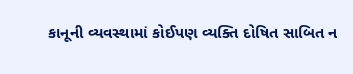કાનૂની વ્યવસ્થામાં કોઈપણ વ્યક્તિ દોષિત સાબિત ન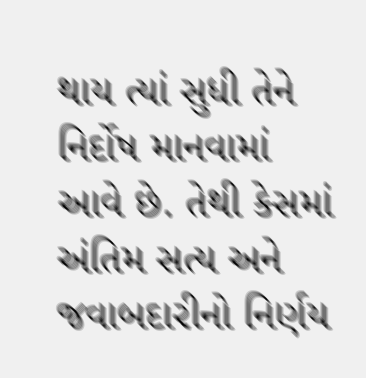થાય ત્યાં સુધી તેને નિર્દોષ માનવામાં આવે છે. તેથી કેસમાં અંતિમ સત્ય અને જવાબદારીનો નિર્ણય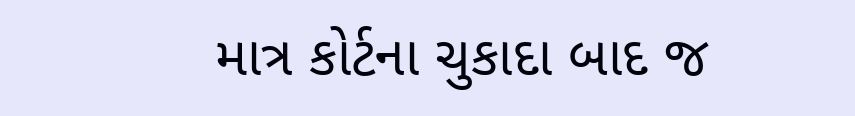માત્ર કોર્ટના ચુકાદા બાદ જ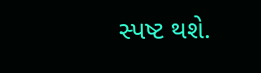સ્પષ્ટ થશે.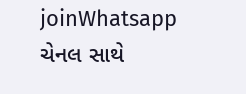joinWhatsapp ચેનલ સાથે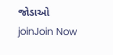જોડાઓ
joinJoin Now